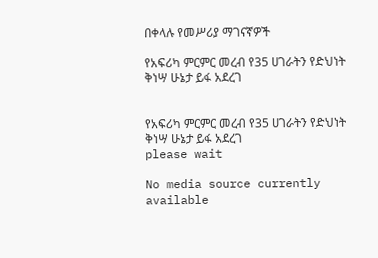በቀላሉ የመሥሪያ ማገናኛዎች

የአፍሪካ ምርምር መረብ የ35 ሀገራትን የድህነት ቅነሣ ሁኔታ ይፋ አደረገ


የአፍሪካ ምርምር መረብ የ35 ሀገራትን የድህነት ቅነሣ ሁኔታ ይፋ አደረገ
please wait

No media source currently available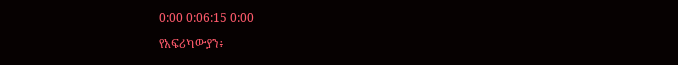0:00 0:06:15 0:00

የአፍሪካውያን፥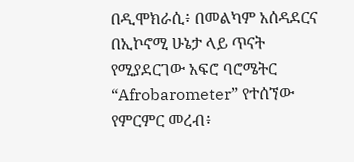በዲሞክራሲ፥ በመልካም አሰዳደርና በኢኮኖሚ ሁኔታ ላይ ጥናት የሚያደርገው አፍሮ ባሮሜትር “Afrobarometer” የተሰኘው የምርምር መረብ፥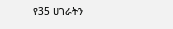የ35 ሀገራትን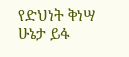የድህነት ቅነሣ ሁኔታ ይፋ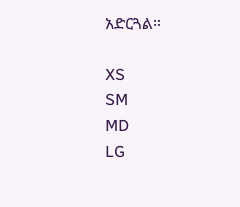አድርጓል።

XS
SM
MD
LG